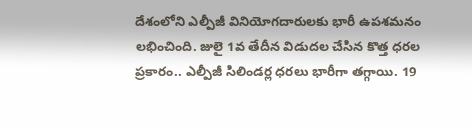దేశంలోని ఎల్పీజీ వినియోగదారులకు భారీ ఉపశమనం లభించింది. జులై 1వ తేదీన విడుదల చేసిన కొత్త ధరల ప్రకారం.. ఎల్పీజీ సిలిండర్ల ధరలు భారీగా తగ్గాయి. 19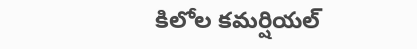కిలోల కమర్షియల్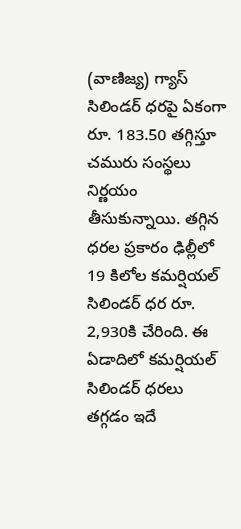(వాణిజ్య) గ్యాస్ సిలిండర్ ధరపై ఏకంగా రూ. 183.50 తగ్గిస్తూ చమురు సంస్థలు నిర్ణయం తీసుకున్నాయి. తగ్గిన ధరల ప్రకారం ఢిల్లీలో 19 కిలోల కమర్షియల్ సిలిండర్ ధర రూ. 2,930కి చేరింది. ఈ ఏడాదిలో కమర్షియల్ సిలిండర్ ధరలు తగ్గడం ఇదే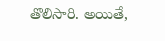తొలిసారి. అయితే,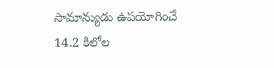సామాన్యుడు ఉపయోగించే 14.2 కిలోల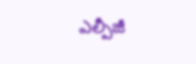ఎల్పీజీ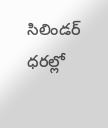సిలిండర్ ధరల్లో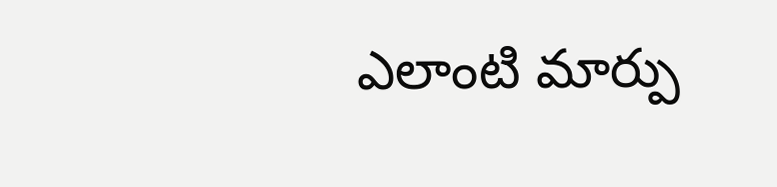ఎలాంటి మార్పు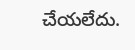చేయలేదు.